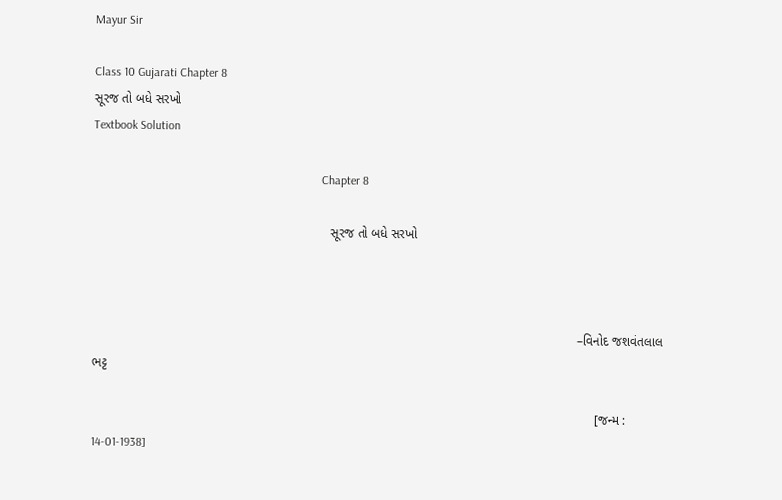Mayur Sir

Class 10 Gujarati Chapter 8
સૂરજ તો બધે સરખો
Textbook Solution

                                                                            Chapter 8

                                                                  સૂરજ તો બધે સરખો



                                                                                                                                       –વિનોદ જશવંતલાલ ભટ્ટ

                                                                                                                                            [જન્મ : 14-01-1938]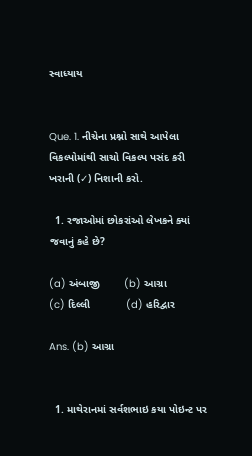સ્વાધ્યાય


Que. 1. નીચેના પ્રશ્નો સાથે આપેલા વિકલ્પોમાંથી સાચો વિકલ્પ પસંદ કરી ખરાની (✓) નિશાની કરો.

  1. રજાઓમાં છોકરાંઓ લેખકને ક્યાં જવાનું કહે છે?

(a) અંબાજી        (b) આગ્રા           (c) દિલ્લી            (d) હરિદ્વાર

Ans. (b) આગ્રા


  1. માથેરાનમાં સર્વશભાઇ કયા પોઇન્ટ પર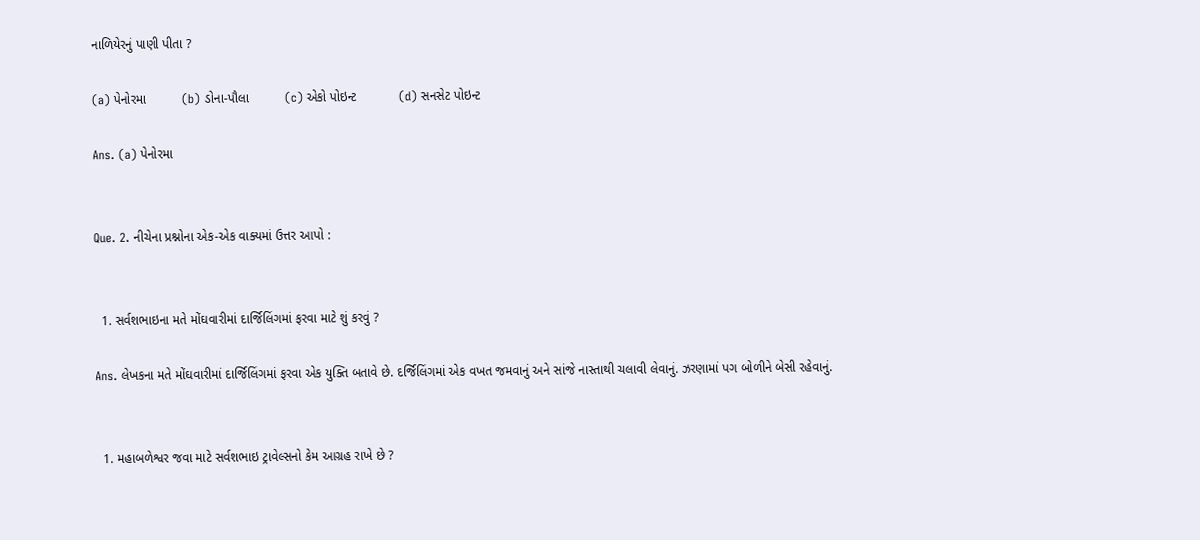નાળિયેરનું પાણી પીતા ?

(a) પેનોરમા          (b) ડોના-પૌલા          (c) એકો પોઇન્ટ            (d) સનસેટ પોઇન્ટ

Ans. (a) પેનોરમા


Que. 2. નીચેના પ્રશ્નોના એક-એક વાક્યમાં ઉત્તર આપો :


  1. સર્વશભાઇના મતે મોંઘવારીમાં દાર્જિલિંગમાં ફરવા માટે શું કરવું ?

Ans. લેખકના મતે મોંઘવારીમાં દાર્જિલિંગમાં ફરવા એક યુક્તિ બતાવે છે. દર્જિલિંગમાં એક વખત જમવાનું અને સાંજે નાસ્તાથી ચલાવી લેવાનું. ઝરણામાં પગ બોળીને બેસી રહેવાનું.


  1. મહાબળેશ્વર જવા માટે સર્વશભાઇ ટ્રાવેલ્સનો કેમ આગ્રહ રાખે છે ?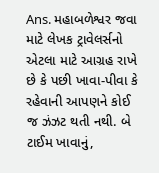Ans. મહાબળેશ્વર જવા માટે લેખક ટ્રાવેલર્સનો એટલા માટે આગ્રહ રાખે છે કે પછી ખાવા-પીવા કે રહેવાની આપણને કોઈ જ ઝંઝટ થતી નથી. બે ટાઈમ ખાવાનું,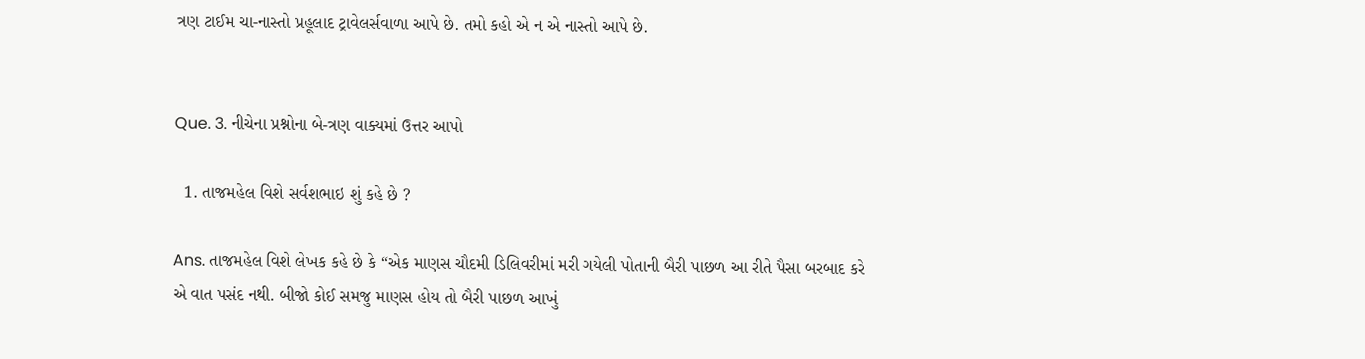ત્રણ ટાઈમ ચા-નાસ્તો પ્રહૂલાદ ટ્રાવેલર્સવાળા આપે છે. તમો કહો એ ન એ નાસ્તો આપે છે.


Que. 3. નીચેના પ્રશ્નોના બે-ત્રણ વાક્યમાં ઉત્તર આપો

  1. તાજમહેલ વિશે સર્વશભાઇ શું કહે છે ?

Ans. તાજમહેલ વિશે લેખક કહે છે કે “એક માણસ ચૌદમી ડિલિવરીમાં મરી ગયેલી પોતાની બૈરી પાછળ આ રીતે પૈસા બરબાદ કરે એ વાત પસંદ નથી. બીજો કોઈ સમજુ માણસ હોય તો બૈરી પાછળ આખું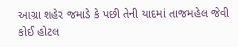આગ્રા શહેર જમાડે કે પછી તેની યાદમાં તાજમહેલ જેવી કોઈ હોટલ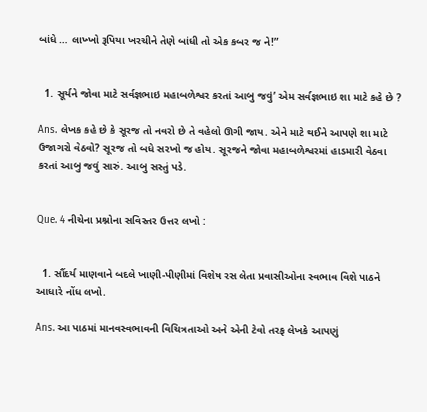બાંધે … લાખ્ખો રૂપિયા ખરચીને તેણે બાંધી તો એક કબર જ ને!”


  1. સૂર્યને જોવા માટે સર્વજ્ઞભાઇ મહાબળેશ્વર કરતાં આબુ જવું’ એમ સર્વજ્ઞભાઇ શા માટે કહે છે ?

Ans. લેખક કહે છે કે સૂરજ તો નવરો છે તે વહેલો ઊગી જાય. એને માટે થઈને આપણે શા માટે ઉજાગરો વેઠવો? સૂરજ તો બધે સરખો જ હોય. સૂરજને જોવા મહાબળેશ્વરમાં હાડમારી વેઠવા કરતાં આબુ જવું સારું. આબુ સસ્તું પડે.


Que. 4 નીચેના પ્રશ્નોના સવિસ્તર ઉત્તર લખો :


  1. સૌંદર્ય માણવાને બદલે ખાણી-પીણીમાં વિશેષ રસ લેતા પ્રવાસીઓના સ્વભાવ વિશે પાઠને આધારે નોંધ લખો.

Ans. આ પાઠમાં માનવસ્વભાવની વિચિત્રતાઓ અને એની ટેવો તરફ લેખકે આપણું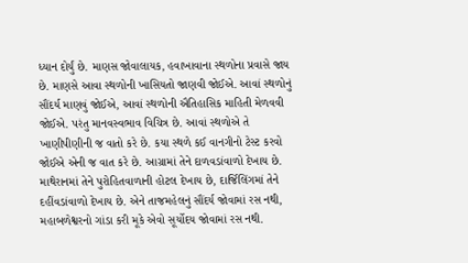ધ્યાન દોર્યું છે. માણસ જોવાલાયક, હવાખાવાના સ્થળોના પ્રવાસે જાય છે. માણસે આવા સ્થળોની ખાસિયતો જાણવી જોઈએ. આવાં સ્થળોનું સૌંદર્ય માણવું જોઈએ, આવાં સ્થળોની ઐતિહાસિક માહિતી મેળવવી જોઈએ. પરંતુ માનવસ્વભાવ વિચિત્ર છે. આવાં સ્થળોએ તે ખાણીપીણીની જ વાતો કરે છે. કયા સ્થળે કઈ વાનગીનો ટેસ્ટ કરવો જોઈએ એની જ વાત કરે છે. આગ્રામાં તેને દાળવડાંવાળો દેખાય છે. માથેરાનમાં તેને પુરોહિતવાળાની હોટલ દેખાય છે, દાર્જિલિંગમાં તેને દહીંવડાંવાળો દેખાય છે. એને તાજમહેલનું સૌંદર્ય જોવામાં રસ નથી, મહાબળેશ્વરનો ગાંડા કરી મૂકે એવો સૂર્યોદય જોવામાં રસ નથી.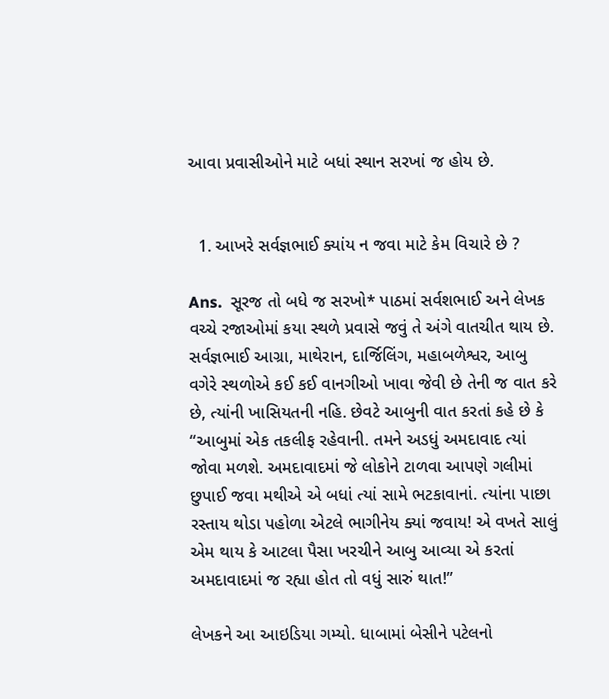આવા પ્રવાસીઓને માટે બધાં સ્થાન સરખાં જ હોય છે.


  1. આખરે સર્વજ્ઞભાઈ ક્યાંય ન જવા માટે કેમ વિચારે છે ?

Ans.  સૂરજ તો બધે જ સરખો* પાઠમાં સર્વશભાઈ અને લેખક વચ્ચે રજાઓમાં કયા સ્થળે પ્રવાસે જવું તે અંગે વાતચીત થાય છે. સર્વજ્ઞભાઈ આગ્રા, માથેરાન, દાર્જિલિંગ, મહાબળેશ્વર, આબુ વગેરે સ્થળોએ કઈ કઈ વાનગીઓ ખાવા જેવી છે તેની જ વાત કરે છે, ત્યાંની ખાસિયતની નહિ. છેવટે આબુની વાત કરતાં કહે છે કે “આબુમાં એક તકલીફ રહેવાની. તમને અડધું અમદાવાદ ત્યાં જોવા મળશે. અમદાવાદમાં જે લોકોને ટાળવા આપણે ગલીમાં છુપાઈ જવા મથીએ એ બધાં ત્યાં સામે ભટકાવાનાં. ત્યાંના પાછા રસ્તાય થોડા પહોળા એટલે ભાગીનેય ક્યાં જવાય! એ વખતે સાલું એમ થાય કે આટલા પૈસા ખરચીને આબુ આવ્યા એ કરતાં અમદાવાદમાં જ રહ્યા હોત તો વધું સારું થાત!”

લેખકને આ આઇડિયા ગમ્યો. ધાબામાં બેસીને પટેલનો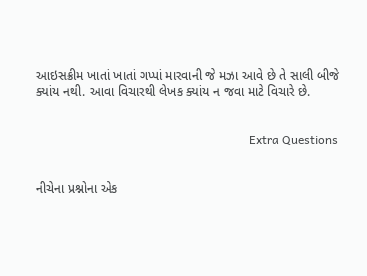આઇસક્રીમ ખાતાં ખાતાં ગપ્પાં મારવાની જે મઝા આવે છે તે સાલી બીજે ક્યાંય નથી. આવા વિચારથી લેખક ક્યાંય ન જવા માટે વિચારે છે.


                                                                       Extra Questions


નીચેના પ્રશ્નોના એક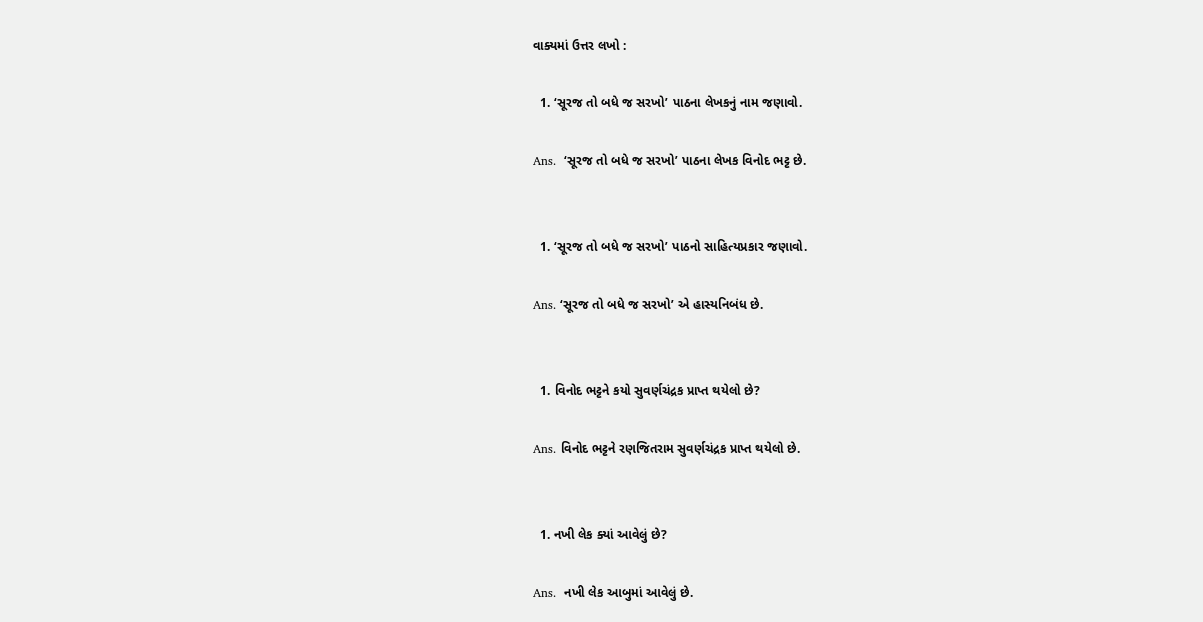વાક્યમાં ઉત્તર લખો :

  1. ‘સૂરજ તો બધે જ સરખો’ પાઠના લેખકનું નામ જણાવો.

Ans.  ‘સૂરજ તો બધે જ સરખો’ પાઠના લેખક વિનોદ ભટ્ટ છે.


  1. ‘સૂરજ તો બધે જ સરખો’ પાઠનો સાહિત્યપ્રકાર જણાવો.

Ans. ‘સૂરજ તો બધે જ સરખો’ એ હાસ્યનિબંધ છે.


  1. વિનોદ ભટ્ટને કયો સુવર્ણચંદ્રક પ્રાપ્ત થયેલો છે?

Ans. વિનોદ ભટ્ટને રણજિતરામ સુવર્ણચંદ્રક પ્રાપ્ત થયેલો છે.


  1. નખી લેક ક્યાં આવેલું છે?

Ans.  નખી લેક આબુમાં આવેલું છે.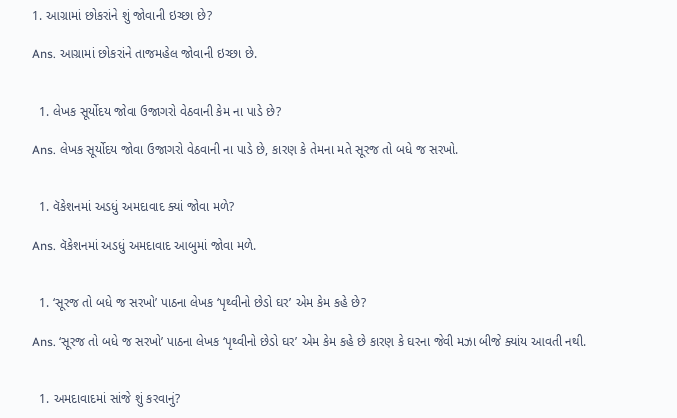1. આગ્રામાં છોકરાંને શું જોવાની ઇચ્છા છે?

Ans. આગ્રામાં છોકરાંને તાજમહેલ જોવાની ઇચ્છા છે.


  1. લેખક સૂર્યોદય જોવા ઉજાગરો વેઠવાની કેમ ના પાડે છે?

Ans. લેખક સૂર્યોદય જોવા ઉજાગરો વેઠવાની ના પાડે છે, કારણ કે તેમના મતે સૂરજ તો બધે જ સરખો.


  1. વૅકેશનમાં અડધું અમદાવાદ ક્યાં જોવા મળે?

Ans. વૅકેશનમાં અડધું અમદાવાદ આબુમાં જોવા મળે.


  1. ‘સૂરજ તો બધે જ સરખો’ પાઠના લેખક ‘પૃથ્વીનો છેડો ઘર’ એમ કેમ કહે છે?

Ans. ‘સૂરજ તો બધે જ સરખો’ પાઠના લેખક ‘પૃથ્વીનો છેડો ઘર’ એમ કેમ કહે છે કારણ કે ઘરના જેવી મઝા બીજે ક્યાંય આવતી નથી.


  1. અમદાવાદમાં સાંજે શું કરવાનું?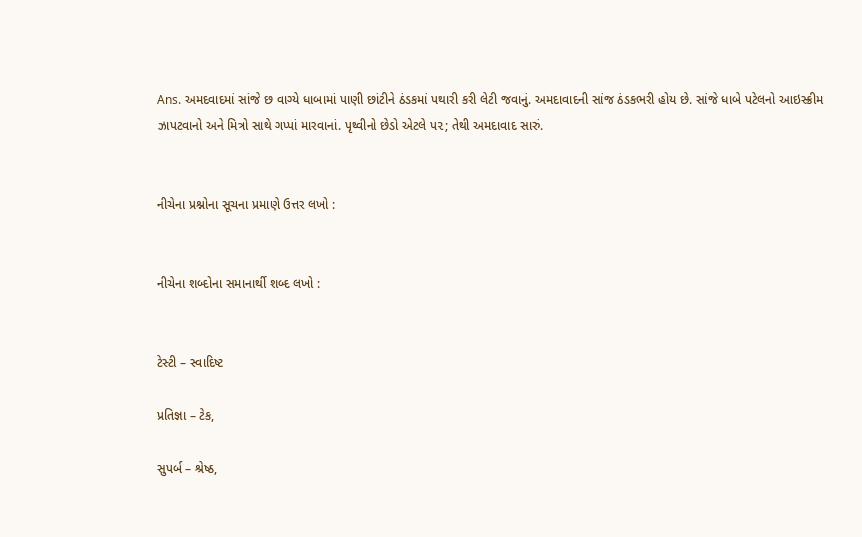Ans. અમદવાદમાં સાંજે છ વાગ્યે ધાબામાં પાણી છાંટીને ઠંડકમાં પથારી કરી લેટી જવાનું. અમદાવાદની સાંજ ઠંડકભરી હોય છે. સાંજે ધાબે પટેલનો આઇસ્ક્રીમ ઝાપટવાનો અને મિત્રો સાથે ગપ્પાં મારવાનાં. પૃથ્વીનો છેડો એટલે પ૨; તેથી અમદાવાદ સારું.


નીચેના પ્રશ્નોના સૂચના પ્રમાણે ઉત્તર લખો :


નીચેના શબ્દોના સમાનાર્થી શબ્દ લખો :


ટેસ્ટી – સ્વાદિષ્ટ

પ્રતિજ્ઞા – ટેક,

સુપર્બ – શ્રેષ્ઠ,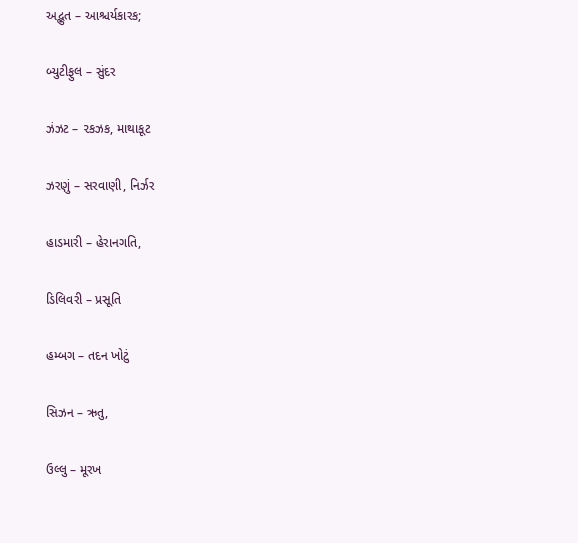અદ્ભુત – આશ્ચર્યકારક;

બ્યુટીફુલ – સુંદર

ઝંઝટ – ૨કઝક, માથાકૂટ

ઝરણું – સરવાણી, નિર્ઝર

હાડમારી – હેરાનગતિ,

ડિલિવરી – પ્રસૂતિ

હમ્બગ – તદન ખોટું

સિઝન – ઋતુ,

ઉલ્લુ – મૂરખ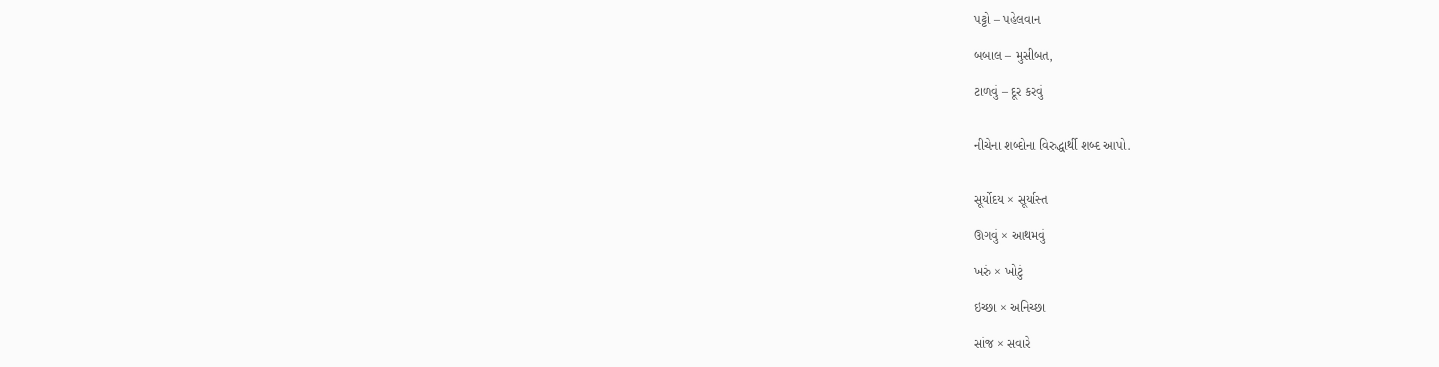પટ્ટો – પહેલવાન

બબાલ – મુસીબત,

ટાળવું – દૂર કરવું


નીચેના શબ્દોના વિરુદ્ધાર્થી શબ્દ આપો.


સૂર્યોદય × સૂર્યાસ્ત

ઊગવું × આથમવું

ખરું × ખોટું

ઇચ્છા × અનિચ્છા

સાંજ × સવારે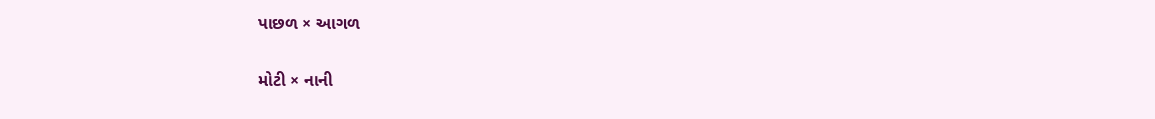પાછળ × આગળ

મોટી × નાની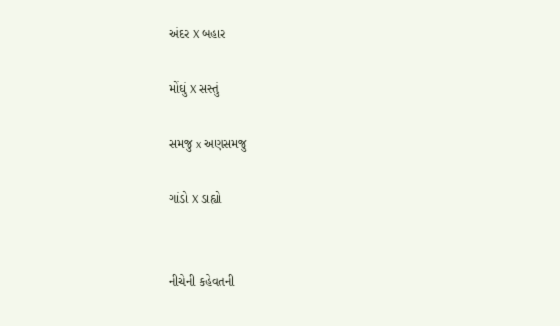અંદર X બહાર

મોંઘું X સસ્તું

સમજુ x અણસમજુ

ગાંડો X ડાહ્યો


નીચેની કહેવતની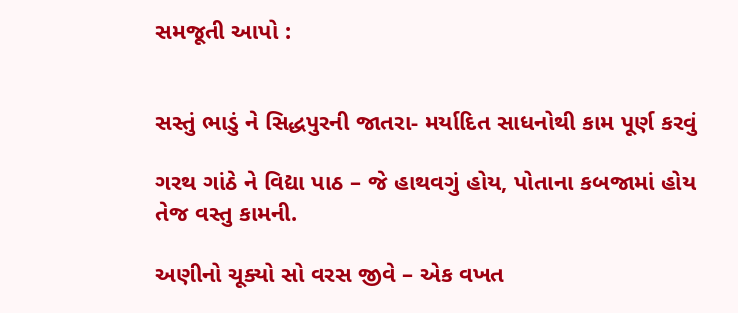સમજૂતી આપો :


સસ્તું ભાડું ને સિદ્ધપુરની જાતરા- મર્યાદિત સાધનોથી કામ પૂર્ણ કરવું

ગરથ ગાંઠે ને વિદ્યા પાઠ – જે હાથવગું હોય, પોતાના કબજામાં હોય તેજ વસ્તુ કામની.

અણીનો ચૂક્યો સો વરસ જીવે – એક વખત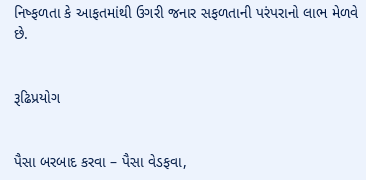નિષ્ફળતા કે આફતમાંથી ઉગરી જનાર સફળતાની પરંપરાનો લાભ મેળવે છે.


રૂઢિપ્રયોગ


પૈસા બરબાદ કરવા – પૈસા વેડફવા,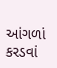આંગળાં કરડવાં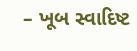– ખૂબ સ્વાદિષ્ટ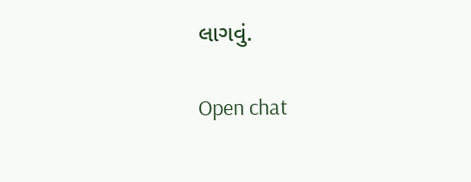લાગવું.

Open chat